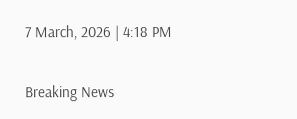7 March, 2026 | 4:18 PM

Breaking News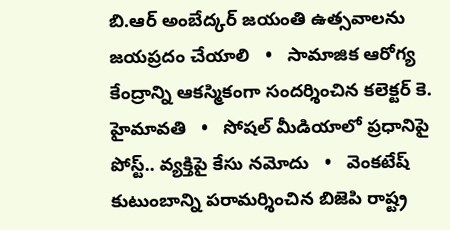బి.ఆర్ అంబేద్కర్ జయంతి ఉత్సవాలను జయప్రదం చేయాలి   •   సామాజిక ఆరోగ్య కేంద్రాన్ని ఆకస్మికంగా సందర్శించిన కలెక్టర్ కె. హైమావతి   •   సోషల్ మీడియాలో ప్రధానిపై పోస్ట్.. వ్యక్తిపై కేసు నమోదు   •   వెంకటేష్ కుటుంబాన్ని పరామర్శించిన బిజెపి రాష్ట్ర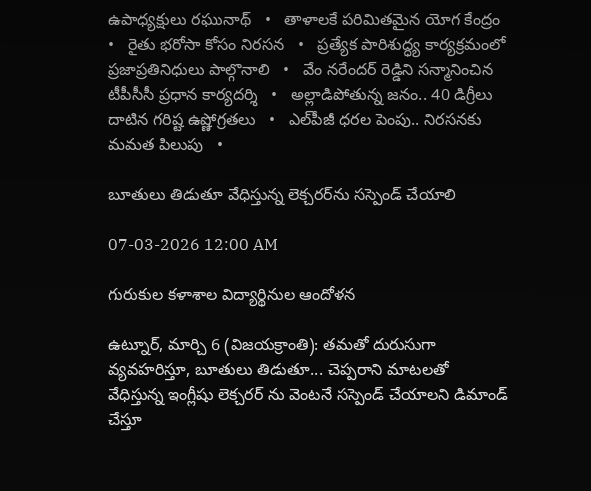ఉపాధ్యక్షులు రఘునాథ్   •   తాళాలకే పరిమితమైన యోగ కేంద్రం   •   రైతు భరోసా కోసం నిరసన   •   ప్రత్యేక పారిశుద్ధ్య కార్యక్రమంలో ప్రజాప్రతినిధులు పాల్గొనాలి   •   వేం నరేందర్ రెడ్డిని సన్మానించిన టీపీసీసీ ప్రధాన కార్యదర్శి   •   అల్లాడిపోతున్న జనం.. 40 డిగ్రీలు దాటిన గరిష్ట ఉష్ణోగ్రతలు   •   ఎల్‌పీజీ ధరల పెంపు.. నిరసనకు మమత పిలుపు   •

బూతులు తిడుతూ వేధిస్తున్న లెక్చరర్‌ను సస్పెండ్ చేయాలి

07-03-2026 12:00 AM

గురుకుల కళాశాల విద్యార్థినుల ఆందోళన

ఉట్నూర్, మార్చి 6 (విజయక్రాంతి): తమతో దురుసుగా వ్యవహరిస్తూ, బూతులు తిడుతూ... చెప్పరాని మాటలతో వేధిస్తున్న ఇంగ్లీషు లెక్చరర్ ను వెంటనే సస్పెండ్ చేయాలని డిమాండ్ చేస్తూ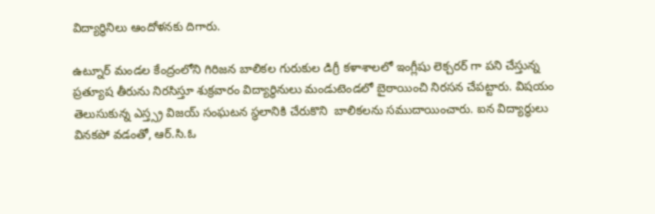విద్యార్థినిలు ఆందోళనకు దిగారు.

ఉట్నూర్ మండల కేంద్రంలోని గిరిజన బాలికల గురుకుల డిగ్రీ కళాశాలలో ఇంగ్లీషు లెక్చరర్ గా పని చేస్తున్న ప్రత్యూష తీరును నిరసిస్తూ శుక్రవారం విద్యార్థినులు మండుటెండలో బైఠాయించి నిరసన చేపట్టారు. విషయం తెలుసుకున్న ఎస్త్స్ర విజయ్ సంఘటన స్థలానికి చేరుకొని  బాలికలను సముదాయించారు. ఐన విద్యార్థులు వినకపో వడంతో, ఆర్.సి.ఓ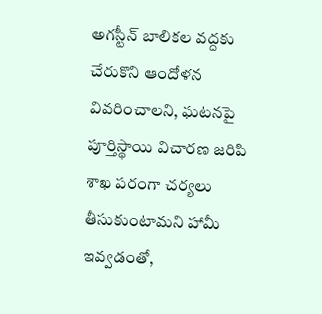అగస్టీన్ బాలికల వద్దకు చేరుకొని ఆందోళన వివరించాలని, ఘటనపై పూర్తిస్థాయి విచారణ జరిపి శాఖ పరంగా చర్యలు తీసుకుంటామని హామీ ఇవ్వడంతో,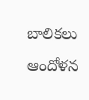బాలికలు ఆందోళన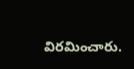విరమించారు.